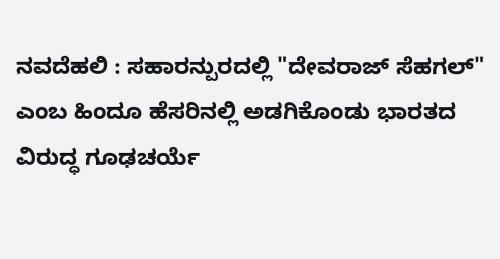ನವದೆಹಲಿ : ಸಹಾರನ್ಪುರದಲ್ಲಿ "ದೇವರಾಜ್ ಸೆಹಗಲ್" ಎಂಬ ಹಿಂದೂ ಹೆಸರಿನಲ್ಲಿ ಅಡಗಿಕೊಂಡು ಭಾರತದ ವಿರುದ್ಧ ಗೂಢಚರ್ಯೆ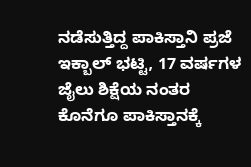ನಡೆಸುತ್ತಿದ್ದ ಪಾಕಿಸ್ತಾನಿ ಪ್ರಜೆ ಇಕ್ಬಾಲ್ ಭಟ್ಟಿ, 17 ವರ್ಷಗಳ ಜೈಲು ಶಿಕ್ಷೆಯ ನಂತರ ಕೊನೆಗೂ ಪಾಕಿಸ್ತಾನಕ್ಕೆ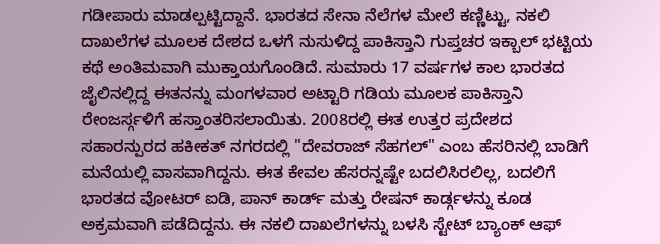ಗಡೀಪಾರು ಮಾಡಲ್ಪಟ್ಟಿದ್ದಾನೆ. ಭಾರತದ ಸೇನಾ ನೆಲೆಗಳ ಮೇಲೆ ಕಣ್ಣಿಟ್ಟು, ನಕಲಿ ದಾಖಲೆಗಳ ಮೂಲಕ ದೇಶದ ಒಳಗೆ ನುಸುಳಿದ್ದ ಪಾಕಿಸ್ತಾನಿ ಗುಪ್ತಚರ ಇಕ್ಬಾಲ್ ಭಟ್ಟಿಯ ಕಥೆ ಅಂತಿಮವಾಗಿ ಮುಕ್ತಾಯಗೊಂಡಿದೆ. ಸುಮಾರು 17 ವರ್ಷಗಳ ಕಾಲ ಭಾರತದ ಜೈಲಿನಲ್ಲಿದ್ದ ಈತನನ್ನು ಮಂಗಳವಾರ ಅಟ್ಟಾರಿ ಗಡಿಯ ಮೂಲಕ ಪಾಕಿಸ್ತಾನಿ ರೇಂಜರ್ಸ್ಗಳಿಗೆ ಹಸ್ತಾಂತರಿಸಲಾಯಿತು. 2008ರಲ್ಲಿ ಈತ ಉತ್ತರ ಪ್ರದೇಶದ ಸಹಾರನ್ಪುರದ ಹಕೀಕತ್ ನಗರದಲ್ಲಿ "ದೇವರಾಜ್ ಸೆಹಗಲ್" ಎಂಬ ಹೆಸರಿನಲ್ಲಿ ಬಾಡಿಗೆ ಮನೆಯಲ್ಲಿ ವಾಸವಾಗಿದ್ದನು. ಈತ ಕೇವಲ ಹೆಸರನ್ನಷ್ಟೇ ಬದಲಿಸಿರಲಿಲ್ಲ, ಬದಲಿಗೆ ಭಾರತದ ವೋಟರ್ ಐಡಿ, ಪಾನ್ ಕಾರ್ಡ್ ಮತ್ತು ರೇಷನ್ ಕಾರ್ಡ್ಗಳನ್ನು ಕೂಡ ಅಕ್ರಮವಾಗಿ ಪಡೆದಿದ್ದನು. ಈ ನಕಲಿ ದಾಖಲೆಗಳನ್ನು ಬಳಸಿ ಸ್ಟೇಟ್ ಬ್ಯಾಂಕ್ ಆಫ್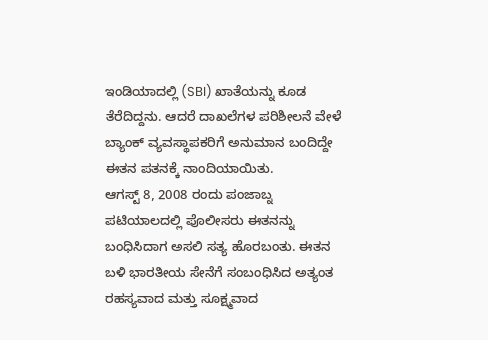ಇಂಡಿಯಾದಲ್ಲಿ (SBI) ಖಾತೆಯನ್ನು ಕೂಡ ತೆರೆದಿದ್ದನು. ಆದರೆ ದಾಖಲೆಗಳ ಪರಿಶೀಲನೆ ವೇಳೆ ಬ್ಯಾಂಕ್ ವ್ಯವಸ್ಥಾಪಕರಿಗೆ ಅನುಮಾನ ಬಂದಿದ್ದೇ ಈತನ ಪತನಕ್ಕೆ ನಾಂದಿಯಾಯಿತು.
ಆಗಸ್ಟ್ 8, 2008 ರಂದು ಪಂಜಾಬ್ನ ಪಟಿಯಾಲದಲ್ಲಿ ಪೊಲೀಸರು ಈತನನ್ನು ಬಂಧಿಸಿದಾಗ ಅಸಲಿ ಸತ್ಯ ಹೊರಬಂತು. ಈತನ ಬಳಿ ಭಾರತೀಯ ಸೇನೆಗೆ ಸಂಬಂಧಿಸಿದ ಅತ್ಯಂತ ರಹಸ್ಯವಾದ ಮತ್ತು ಸೂಕ್ಷ್ಮವಾದ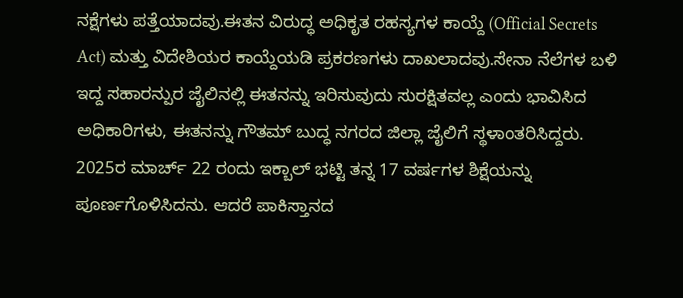ನಕ್ಷೆಗಳು ಪತ್ತೆಯಾದವು.ಈತನ ವಿರುದ್ಧ ಅಧಿಕೃತ ರಹಸ್ಯಗಳ ಕಾಯ್ದೆ (Official Secrets Act) ಮತ್ತು ವಿದೇಶಿಯರ ಕಾಯ್ದೆಯಡಿ ಪ್ರಕರಣಗಳು ದಾಖಲಾದವು.ಸೇನಾ ನೆಲೆಗಳ ಬಳಿ ಇದ್ದ ಸಹಾರನ್ಪುರ ಜೈಲಿನಲ್ಲಿ ಈತನನ್ನು ಇರಿಸುವುದು ಸುರಕ್ಷಿತವಲ್ಲ ಎಂದು ಭಾವಿಸಿದ ಅಧಿಕಾರಿಗಳು, ಈತನನ್ನು ಗೌತಮ್ ಬುದ್ಧ ನಗರದ ಜಿಲ್ಲಾ ಜೈಲಿಗೆ ಸ್ಥಳಾಂತರಿಸಿದ್ದರು. 2025ರ ಮಾರ್ಚ್ 22 ರಂದು ಇಕ್ಬಾಲ್ ಭಟ್ಟಿ ತನ್ನ 17 ವರ್ಷಗಳ ಶಿಕ್ಷೆಯನ್ನು ಪೂರ್ಣಗೊಳಿಸಿದನು. ಆದರೆ ಪಾಕಿಸ್ತಾನದ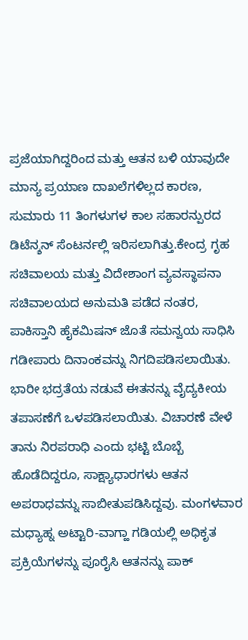ಪ್ರಜೆಯಾಗಿದ್ದರಿಂದ ಮತ್ತು ಆತನ ಬಳಿ ಯಾವುದೇ ಮಾನ್ಯ ಪ್ರಯಾಣ ದಾಖಲೆಗಳಿಲ್ಲದ ಕಾರಣ, ಸುಮಾರು 11 ತಿಂಗಳುಗಳ ಕಾಲ ಸಹಾರನ್ಪುರದ ಡಿಟೆನ್ಶನ್ ಸೆಂಟರ್ನಲ್ಲಿ ಇರಿಸಲಾಗಿತ್ತು.ಕೇಂದ್ರ ಗೃಹ ಸಚಿವಾಲಯ ಮತ್ತು ವಿದೇಶಾಂಗ ವ್ಯವಸ್ಥಾಪನಾ ಸಚಿವಾಲಯದ ಅನುಮತಿ ಪಡೆದ ನಂತರ, ಪಾಕಿಸ್ತಾನಿ ಹೈಕಮಿಷನ್ ಜೊತೆ ಸಮನ್ವಯ ಸಾಧಿಸಿ ಗಡೀಪಾರು ದಿನಾಂಕವನ್ನು ನಿಗದಿಪಡಿಸಲಾಯಿತು. ಭಾರೀ ಭದ್ರತೆಯ ನಡುವೆ ಈತನನ್ನು ವೈದ್ಯಕೀಯ ತಪಾಸಣೆಗೆ ಒಳಪಡಿಸಲಾಯಿತು. ವಿಚಾರಣೆ ವೇಳೆ ತಾನು ನಿರಪರಾಧಿ ಎಂದು ಭಟ್ಟಿ ಬೊಬ್ಬೆ ಹೊಡೆದಿದ್ದರೂ, ಸಾಕ್ಷ್ಯಾಧಾರಗಳು ಆತನ ಅಪರಾಧವನ್ನು ಸಾಬೀತುಪಡಿಸಿದ್ದವು. ಮಂಗಳವಾರ ಮಧ್ಯಾಹ್ನ ಅಟ್ಟಾರಿ-ವಾಗ್ಹಾ ಗಡಿಯಲ್ಲಿ ಅಧಿಕೃತ ಪ್ರಕ್ರಿಯೆಗಳನ್ನು ಪೂರೈಸಿ ಆತನನ್ನು ಪಾಕ್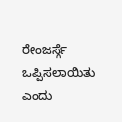ರೇಂಜರ್ಸ್ಗೆ ಒಪ್ಪಿಸಲಾಯಿತು ಎಂದು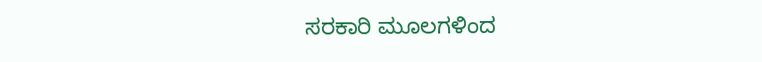ಸರಕಾರಿ ಮೂಲಗಳಿಂದ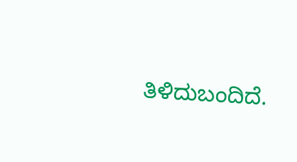ತಿಳಿದುಬಂದಿದೆ.